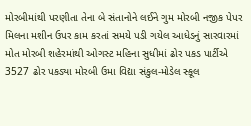મોરબીમાંથી પરણીતા તેના બે સંતાનોને લઈને ગુમ મોરબી નજીક પેપર મિલના મશીન ઉપર કામ કરતાં સમયે પડી ગયેલ આધેડનું સારવારમાં મોત મોરબી શહેરમાંથી ઓગસ્ટ મહિના સુધીમાં ઢોર પકડ પાર્ટીએ 3527 ઢોર પકડ્યા મોરબી ઉમા વિદ્યા સંકુલ-મોડેલ સ્કૂલ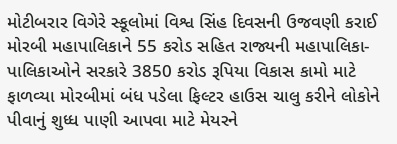મોટીબરાર વિગેરે સ્કૂલોમાં વિશ્વ સિંહ દિવસની ઉજવણી કરાઈ મોરબી મહાપાલિકાને 55 કરોડ સહિત રાજ્યની મહાપાલિકા-પાલિકાઓને સરકારે 3850 કરોડ રૂપિયા વિકાસ કામો માટે ફાળવ્યા મોરબીમાં બંધ પડેલા ફિલ્ટર હાઉસ ચાલુ કરીને લોકોને પીવાનું શુધ્ધ પાણી આપવા માટે મેયરને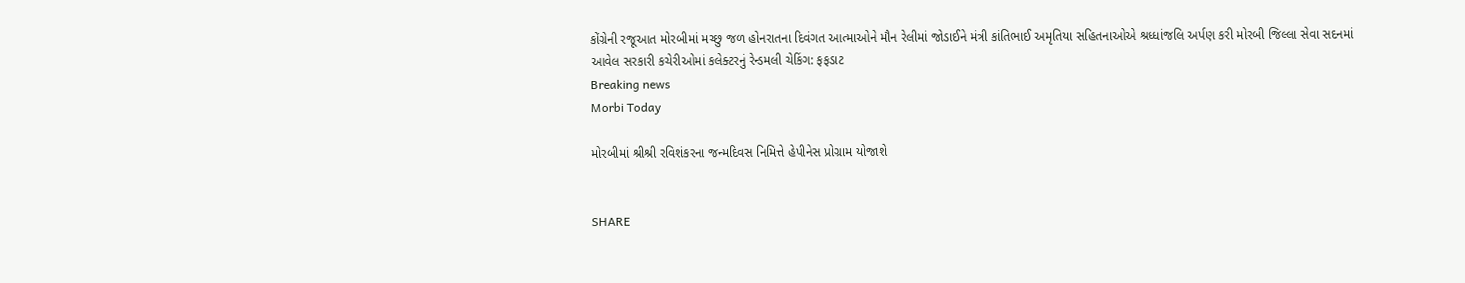કોંગ્રેની રજૂઆત મોરબીમાં મચ્છુ જળ હોનરાતના દિવંગત આત્માઓને મૌન રેલીમાં જોડાઈને મંત્રી કાંતિભાઈ અમૃતિયા સહિતનાઓએ શ્રધ્ધાંજલિ અર્પણ કરી મોરબી જિલ્લા સેવા સદનમાં આવેલ સરકારી કચેરીઓમાં કલેક્ટરનું રેન્ડમલી ચેકિંગ: ફફડાટ
Breaking news
Morbi Today

મોરબીમાં શ્રીશ્રી રવિશંકરના જન્મદિવસ નિમિત્તે હેપીનેસ પ્રોગ્રામ યોજાશે


SHARE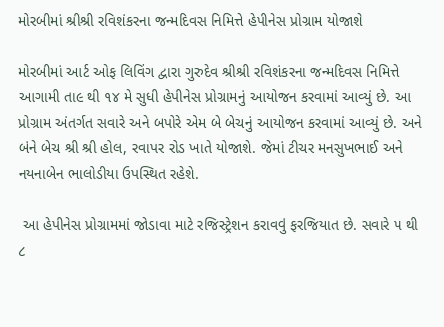મોરબીમાં શ્રીશ્રી રવિશંકરના જન્મદિવસ નિમિત્તે હેપીનેસ પ્રોગ્રામ યોજાશે

મોરબીમાં આર્ટ ઓફ લિવિંગ દ્વારા ગુરુદેવ શ્રીશ્રી રવિશંકરના જન્મદિવસ નિમિત્તે આગામી તા૯ થી ૧૪ મે સુધી હેપીનેસ પ્રોગ્રામનું આયોજન કરવામાં આવ્યું છે. આ પ્રોગ્રામ અંતર્ગત સવારે અને બપોરે એમ બે બેચનું આયોજન કરવામાં આવ્યું છે. અને બંને બેચ શ્રી શ્રી હોલ, રવાપર રોડ ખાતે યોજાશે. જેમાં ટીચર મનસુખભાઈ અને નયનાબેન ભાલોડીયા ઉપસ્થિત રહેશે.

 આ હેપીનેસ પ્રોગ્રામમાં જોડાવા માટે રજિસ્ટ્રેશન કરાવવું ફરજિયાત છે. સવારે ૫ થી ૮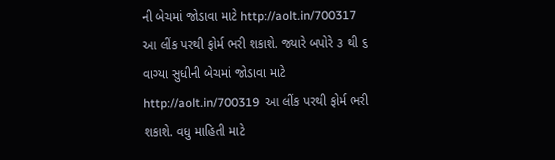ની બેચમાં જોડાવા માટે http://aolt.in/700317  આ લીંક પરથી ફોર્મ ભરી શકાશે. જ્યારે બપોરે ૩ થી ૬ વાગ્યા સુધીની બેચમાં જોડાવા માટે http://aolt.in/700319  આ લીંક પરથી ફોર્મ ભરી શકાશે. વધુ માહિતી માટે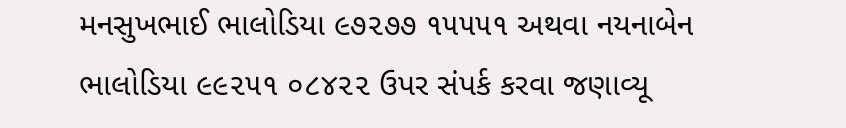મનસુખભાઈ ભાલોડિયા ૯૭૨૭૭ ૧૫૫૫૧ અથવા નયનાબેન ભાલોડિયા ૯૯૨૫૧ ૦૮૪૨૨ ઉપર સંપર્ક કરવા જણાવ્યૂ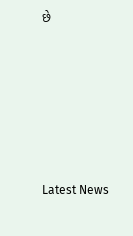છે






Latest News